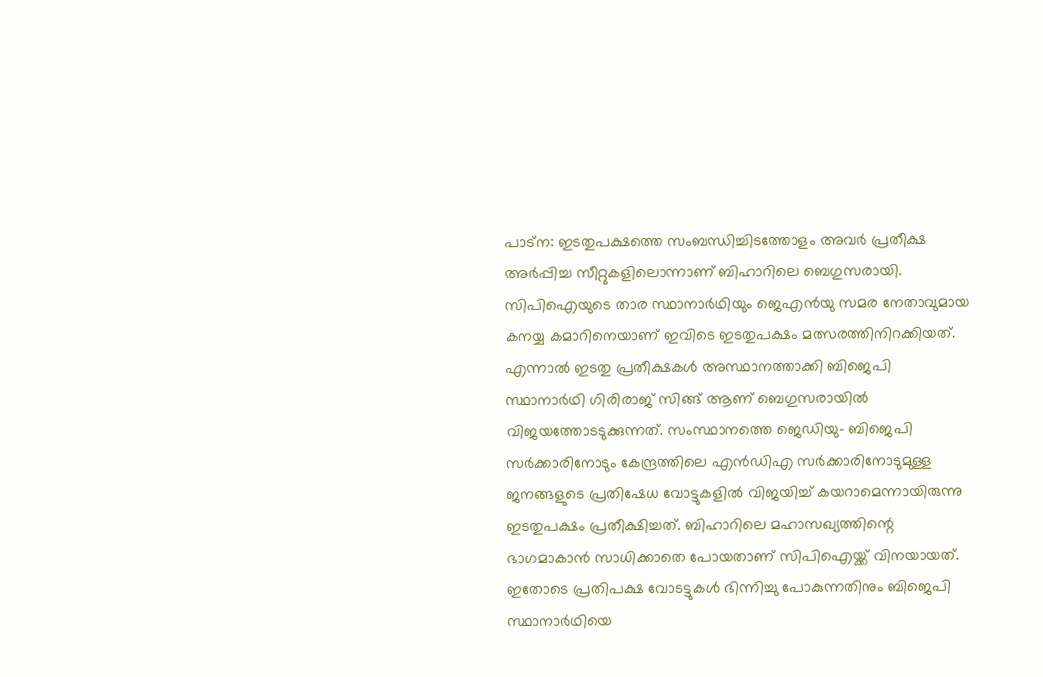പാട്ന: ഇടതുപക്ഷത്തെ സംബന്ധിച്ചിടത്തോളം അവർ പ്രതീക്ഷ അർപ്പിച്ച സീറ്റുകളിലൊന്നാണ് ബിഹാറിലെ ബെഗുസരായി. സിപിഐയുടെ താര സ്ഥാനാർഥിയും ജെഎൻയു സമര നേതാവുമായ കനയ്യ കമാറിനെയാണ് ഇവിടെ ഇടതുപക്ഷം മത്സരത്തിനിറക്കിയത്. എന്നാൽ ഇടതു പ്രതീക്ഷകൾ അസ്ഥാനത്താക്കി ബിജെപി സ്ഥാനാർഥി ഗിരിരാജ് സിങ്ങ് ആണ് ബെഗുസരായിൽ വിജയത്തോടടുക്കുന്നത്. സംസ്ഥാനത്തെ ജെഡിയു- ബിജെപി സർക്കാരിനോടും കേന്ദ്രത്തിലെ എൻഡിഎ സർക്കാരിനോടുമുള്ള ജനങ്ങളുടെ പ്രതിഷേധ വോട്ടുകളിൽ വിജയിച്ച് കയറാമെന്നായിരുന്നു ഇടതുപക്ഷം പ്രതീക്ഷിച്ചത്. ബിഹാറിലെ മഹാസഖ്യത്തിന്റെ ഭാഗമാകാൻ സാധിക്കാതെ പോയതാണ് സിപിഐയ്ക്ക് വിനയായത്. ഇതോടെ പ്രതിപക്ഷ വോടട്ടുകൾ ഭിന്നിച്ചു പോകുന്നതിനും ബിജെപി സ്ഥാനാർഥിയെ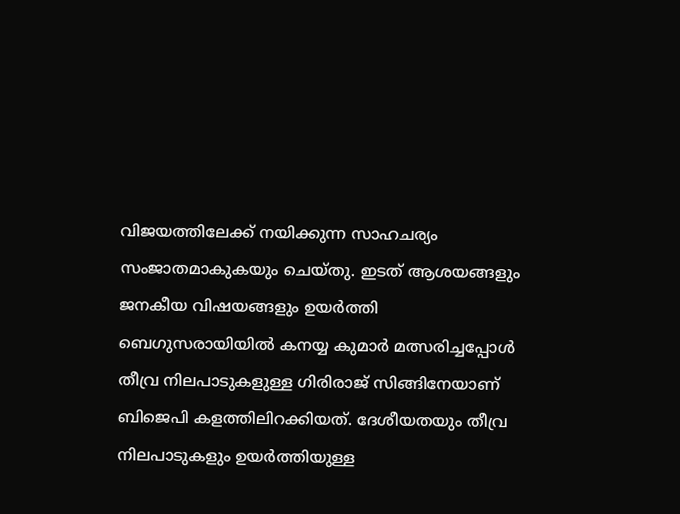വിജയത്തിലേക്ക് നയിക്കുന്ന സാഹചര്യം സംജാതമാകുകയും ചെയ്തു. ഇടത് ആശയങ്ങളും ജനകീയ വിഷയങ്ങളും ഉയർത്തി ബെഗുസരായിയിൽ കനയ്യ കുമാർ മത്സരിച്ചപ്പോൾ തീവ്ര നിലപാടുകളുള്ള ഗിരിരാജ് സിങ്ങിനേയാണ് ബിജെപി കളത്തിലിറക്കിയത്. ദേശീയതയും തീവ്ര നിലപാടുകളും ഉയർത്തിയുള്ള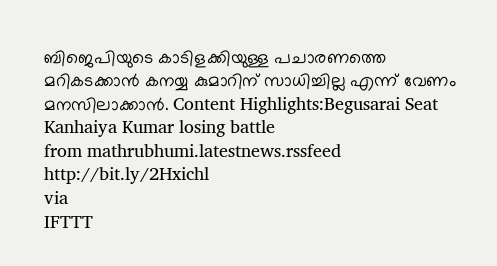ബിജെപിയുടെ കാടിളക്കിയുള്ള പചാരണത്തെ മറികടക്കാൻ കനയ്യ കുമാറിന് സാധിച്ചില്ല എന്ന് വേണം മനസിലാക്കാൻ. Content Highlights:Begusarai Seat Kanhaiya Kumar losing battle
from mathrubhumi.latestnews.rssfeed http://bit.ly/2Hxichl
via
IFTTT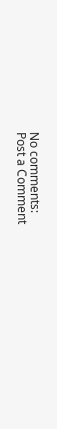No comments:
Post a Comment